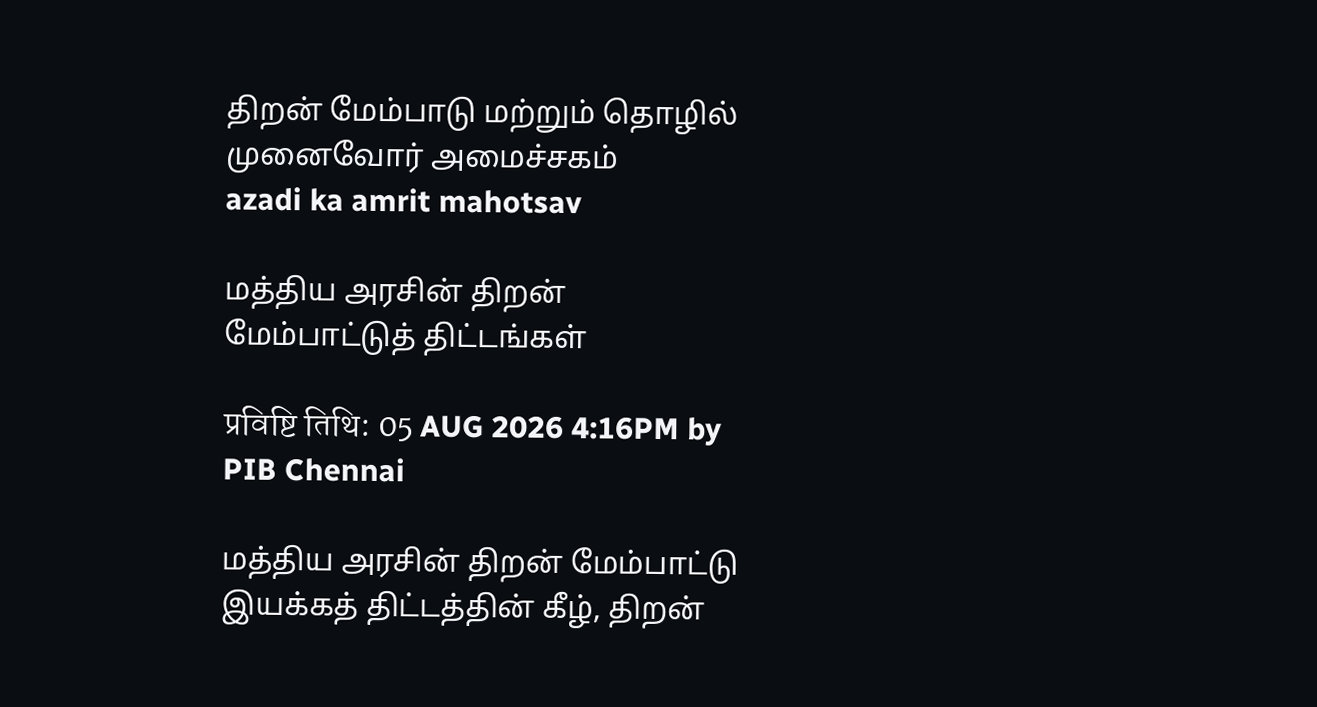திறன் மேம்பாடு மற்றும் தொழில் முனைவோர் அமைச்சகம்
azadi ka amrit mahotsav

மத்திய அரசின் திறன் மேம்பாட்டுத் திட்டங்கள்

प्रविष्टि तिथि: 05 AUG 2026 4:16PM by PIB Chennai

மத்திய அரசின் திறன் மேம்பாட்டு இயக்கத் திட்டத்தின் கீழ், திறன்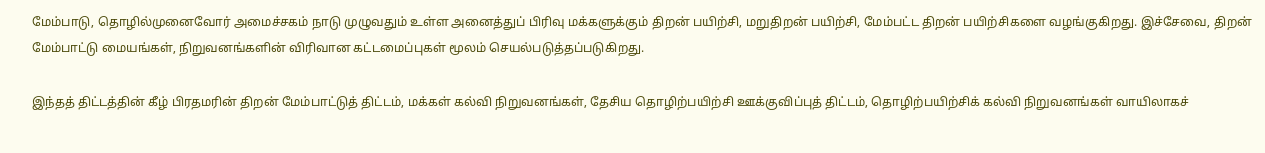மேம்பாடு, தொழில்முனைவோர் அமைச்சகம் நாடு முழுவதும் உள்ள அனைத்துப் பிரிவு மக்களுக்கும் திறன் பயிற்சி, மறுதிறன் பயிற்சி, மேம்பட்ட திறன் பயிற்சிகளை வழங்குகிறது. இச்சேவை, திறன் மேம்பாட்டு மையங்கள், நிறுவனங்களின் விரிவான கட்டமைப்புகள் மூலம் செயல்படுத்தப்படுகிறது.

இந்தத் திட்டத்தின் கீழ் பிரதமரின் திறன் மேம்பாட்டுத் திட்டம், மக்கள் கல்வி நிறுவனங்கள், தேசிய தொழிற்பயிற்சி ஊக்குவிப்புத் திட்டம், தொழிற்பயிற்சிக் கல்வி நிறுவனங்கள் வாயிலாகச்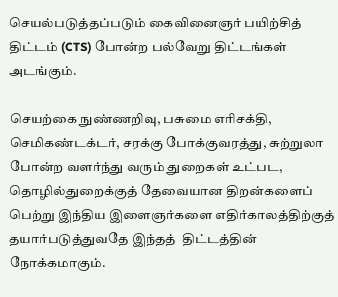செயல்படுத்தப்படும் கைவினைஞர் பயிற்சித் திட்டம் (CTS) போன்ற பல்வேறு திட்டங்கள் அடங்கும்.

செயற்கை நுண்ணறிவு, பசுமை எரிசக்தி, செமிகண்டக்டர், சரக்கு போக்குவரத்து, சுற்றுலா போன்ற வளர்ந்து வரும் துறைகள் உட்பட, தொழில்துறைக்குத் தேவையான திறன்களைப் பெற்று இந்திய இளைஞர்களை எதிர்காலத்திற்குத் தயார்படுத்துவதே இந்தத்  திட்டத்தின் நோக்கமாகும்.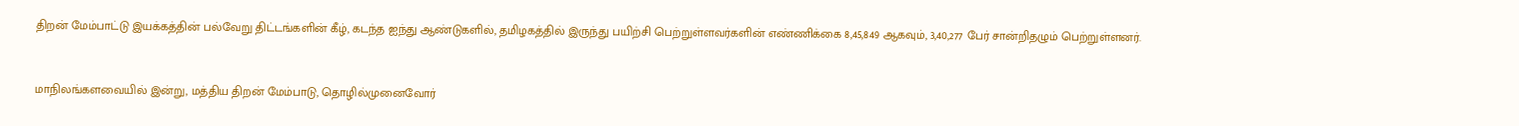திறன் மேம்பாட்டு இயக்கத்தின் பல்வேறு திட்டங்களின் கீழ், கடந்த ஐந்து ஆண்டுகளில், தமிழகத்தில் இருந்து பயிற்சி பெற்றுள்ளவர்களின் எண்ணிக்கை 8,45,849 ஆகவும், 3,40,277 பேர் சான்றிதழும் பெற்றுள்ளனர்.



மாநிலங்களவையில் இன்று, மத்திய திறன் மேம்பாடு, தொழில்முனைவோர்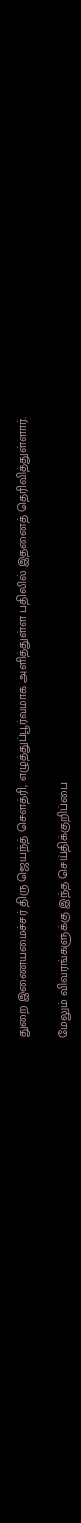துறை இணையமைச்சர் திரு ஜெயந்த் சௌத்ரி, எழுத்துப்பூர்வமாக அளித்துள்ள பதிலில் இதனைத் தெரிவித்துள்ளார்.

மேலும் விவரங்களுக்கு இந்த செய்திக்குறிப்பை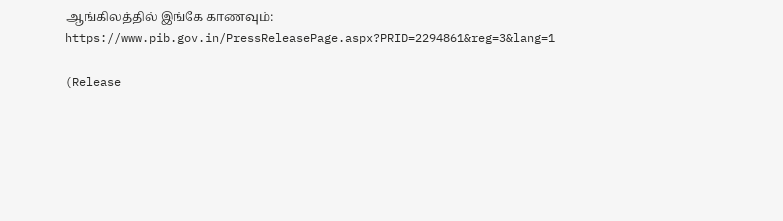ஆங்கிலத்தில் இங்கே காணவும்: https://www.pib.gov.in/PressReleasePage.aspx?PRID=2294861&reg=3&lang=1

(Release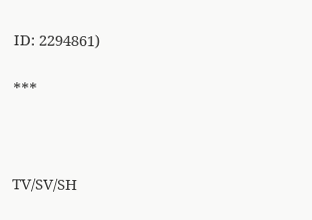ID: 2294861)

***



TV/SV/SH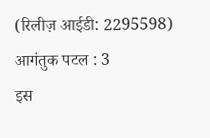(रिलीज़ आईडी: 2295598) आगंतुक पटल : 3
इस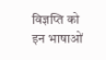विज्ञप्ति को इन भाषाओं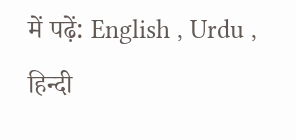में पढ़ें: English , Urdu , हिन्दी